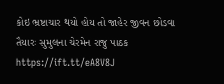કોઇ ભ્રષ્ટાચાર થયો હોય તો જાહેર જીવન છોડવા તૈયારઃ સુમુલના ચેરમેન રાજુ પાઠક https://ift.tt/eA8V8J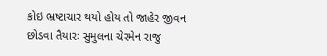કોઇ ભ્રષ્ટાચાર થયો હોય તો જાહેર જીવન છોડવા તૈયારઃ સુમુલના ચેરમેન રાજુ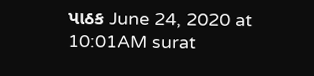પાઠક June 24, 2020 at 10:01AM surat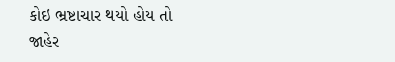કોઇ ભ્રષ્ટાચાર થયો હોય તો જાહેર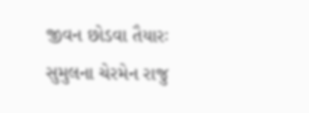જીવન છોડવા તૈયારઃ સુમુલના ચેરમેન રાજુ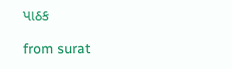પાઠક

from surat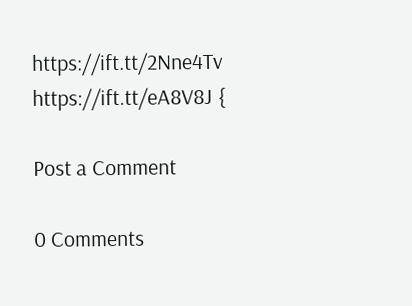https://ift.tt/2Nne4Tv
https://ift.tt/eA8V8J {

Post a Comment

0 Comments